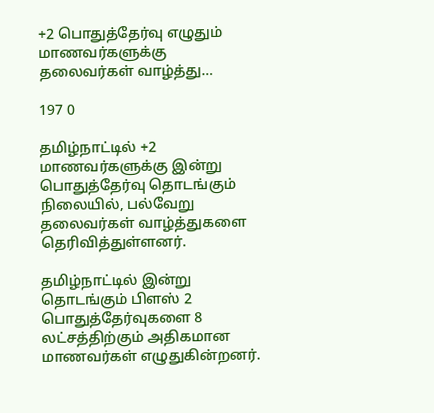+2 பொதுத்தேர்வு எழுதும் மாணவர்களுக்கு தலைவர்கள் வாழ்த்து…

197 0

தமிழ்நாட்டில் +2 மாணவர்களுக்கு இன்று பொதுத்தேர்வு தொடங்கும் நிலையில், பல்வேறு தலைவர்கள் வாழ்த்துகளை தெரிவித்துள்ளனர்.

தமிழ்நாட்டில் இன்று தொடங்கும் பிளஸ் 2 பொதுத்தேர்வுகளை 8 லட்சத்திற்கும் அதிகமான மாணவர்கள் எழுதுகின்றனர்.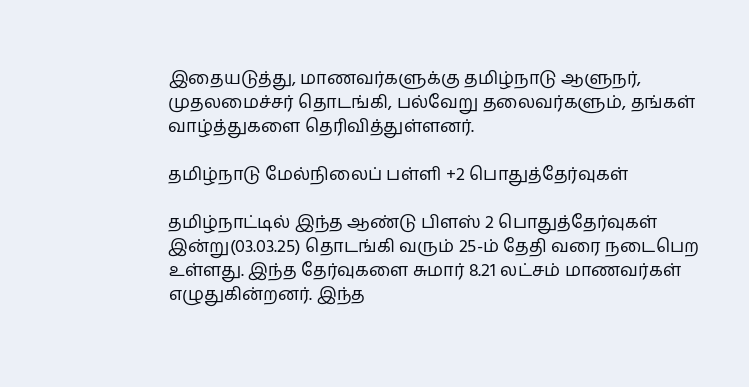இதையடுத்து, மாணவர்களுக்கு தமிழ்நாடு ஆளுநர், முதலமைச்சர் தொடங்கி, பல்வேறு தலைவர்களும், தங்கள் வாழ்த்துகளை தெரிவித்துள்ளனர்.

தமிழ்நாடு மேல்நிலைப் பள்ளி +2 பொதுத்தேர்வுகள்

தமிழ்நாட்டில் இந்த ஆண்டு பிளஸ் 2 பொதுத்தேர்வுகள் இன்று(03.03.25) தொடங்கி வரும் 25-ம் தேதி வரை நடைபெற உள்ளது. இந்த தேர்வுகளை சுமார் 8.21 லட்சம் மாணவர்கள் எழுதுகின்றனர். இந்த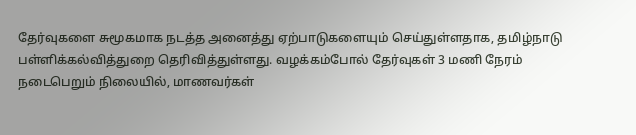தேர்வுகளை சுமூகமாக நடத்த அனைத்து ஏற்பாடுகளையும் செய்துள்ளதாக, தமிழ்நாடு பள்ளிக்கல்வித்துறை தெரிவித்துள்ளது. வழக்கம்போல் தேர்வுகள் 3 மணி நேரம் நடைபெறும் நிலையில், மாணவர்கள்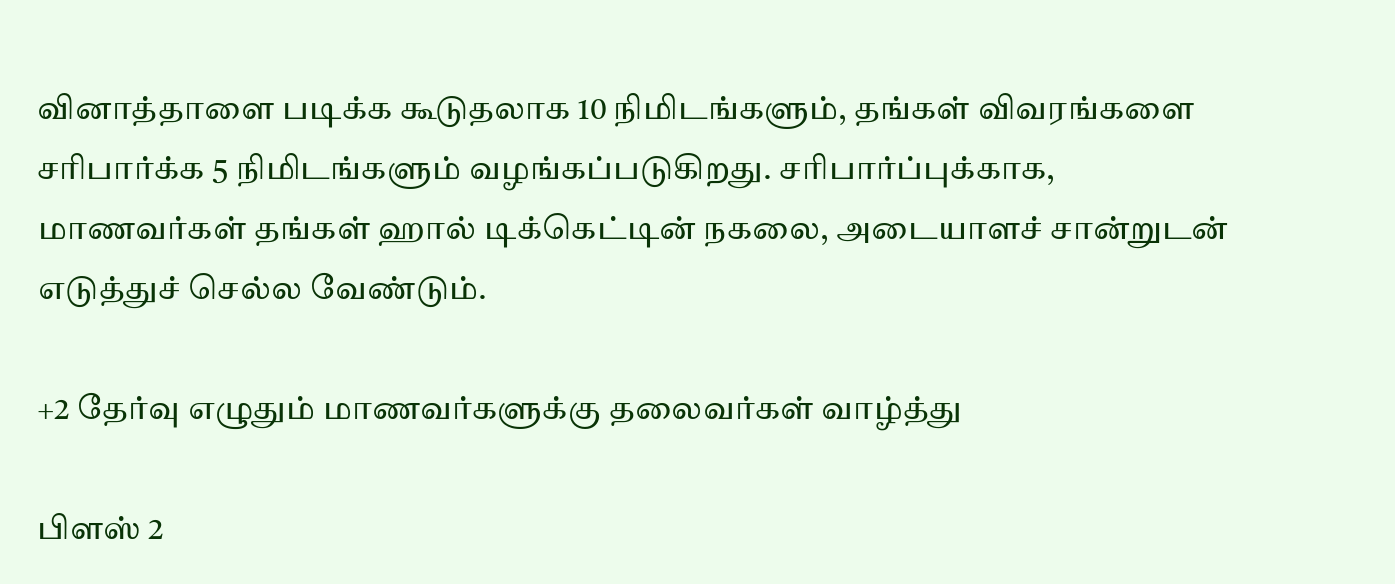வினாத்தாளை படிக்க கூடுதலாக 10 நிமிடங்களும், தங்கள் விவரங்களை சரிபார்க்க 5 நிமிடங்களும் வழங்கப்படுகிறது. சரிபார்ப்புக்காக, மாணவர்கள் தங்கள் ஹால் டிக்கெட்டின் நகலை, அடையாளச் சான்றுடன் எடுத்துச் செல்ல வேண்டும்.

+2 தேர்வு எழுதும் மாணவர்களுக்கு தலைவர்கள் வாழ்த்து

பிளஸ் 2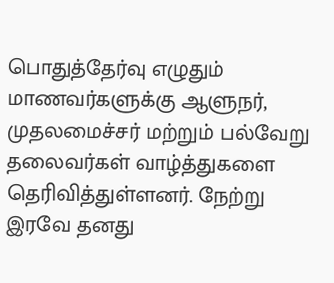பொதுத்தேர்வு எழுதும் மாணவர்களுக்கு ஆளுநர், முதலமைச்சர் மற்றும் பல்வேறு தலைவர்கள் வாழ்த்துகளை தெரிவித்துள்ளனர். நேற்று இரவே தனது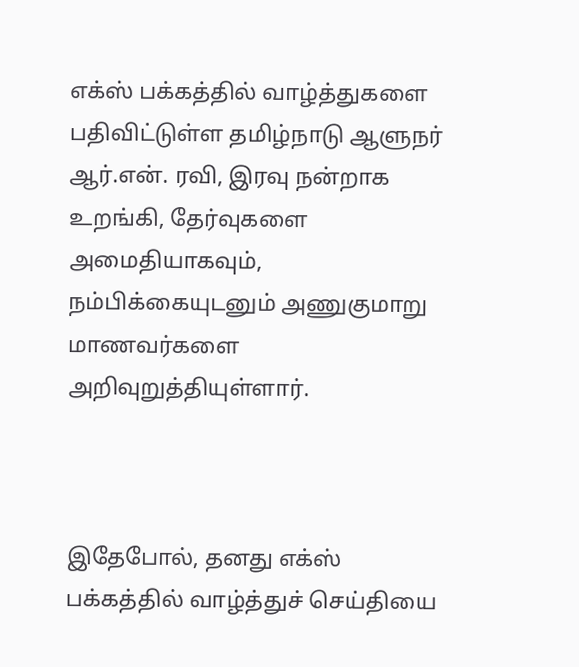எக்ஸ் பக்கத்தில் வாழ்த்துகளை பதிவிட்டுள்ள தமிழ்நாடு ஆளுநர் ஆர்.என். ரவி, இரவு நன்றாக உறங்கி, தேர்வுகளை அமைதியாகவும், நம்பிக்கையுடனும் அணுகுமாறு மாணவர்களை அறிவுறுத்தியுள்ளார்.



இதேபோல், தனது எக்ஸ் பக்கத்தில் வாழ்த்துச் செய்தியை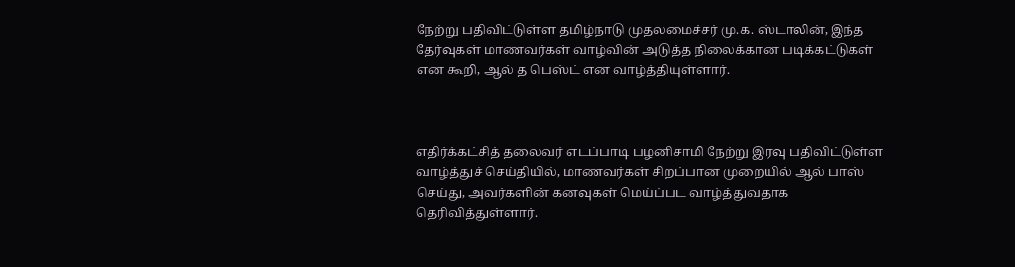நேற்று பதிவிட்டுள்ள தமிழ்நாடு முதலமைச்சர் மு.க. ஸ்டாலின், இந்த தேர்வுகள் மாணவர்கள் வாழ்வின் அடுத்த நிலைக்கான படிக்கட்டுகள் என கூறி, ஆல் த பெஸ்ட் என வாழ்த்தியுள்ளார்.



எதிர்க்கட்சித் தலைவர் எடப்பாடி பழனிசாமி நேற்று இரவு பதிவிட்டுள்ள வாழ்த்துச் செய்தியில், மாணவர்கள் சிறப்பான முறையில் ஆல் பாஸ் செய்து, அவர்களின் கனவுகள் மெய்ப்பட வாழ்த்துவதாக தெரிவித்துள்ளார்.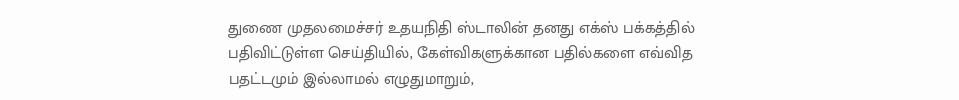துணை முதலமைச்சர் உதயநிதி ஸ்டாலின் தனது எக்ஸ் பக்கத்தில் பதிவிட்டுள்ள செய்தியில், கேள்விகளுக்கான பதில்களை எவ்வித பதட்டமும் இல்லாமல் எழுதுமாறும்,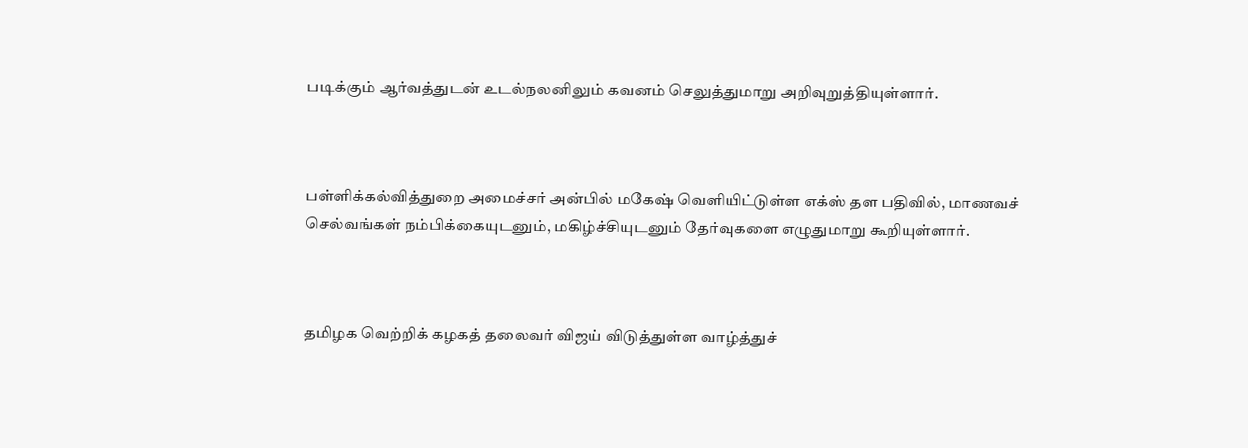படிக்கும் ஆர்வத்துடன் உடல்நலனிலும் கவனம் செலுத்துமாறு அறிவுறுத்தியுள்ளார்.



பள்ளிக்கல்வித்துறை அமைச்சர் அன்பில் மகேஷ் வெளியிட்டுள்ள எக்ஸ் தள பதிவில், மாணவச் செல்வங்கள் நம்பிக்கையுடனும், மகிழ்ச்சியுடனும் தேர்வுகளை எழுதுமாறு கூறியுள்ளார்.



தமிழக வெற்றிக் கழகத் தலைவர் விஜய் விடுத்துள்ள வாழ்த்துச்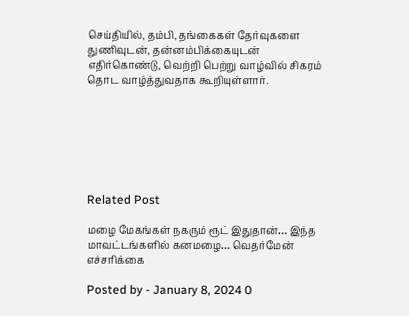செய்தியில், தம்பி, தங்கைகள் தேர்வுகளை துணிவுடன், தன்னம்பிக்கையுடன் எதிர்கொண்டு, வெற்றி பெற்று வாழ்வில் சிகரம் தொட வாழ்த்துவதாக கூறியுள்ளார்.







Related Post

மழை மேகங்கள் நகரும் ரூட் இதுதான்… இந்த மாவட்டங்களில் கனமழை… வெதர்மேன் எச்சரிக்கை

Posted by - January 8, 2024 0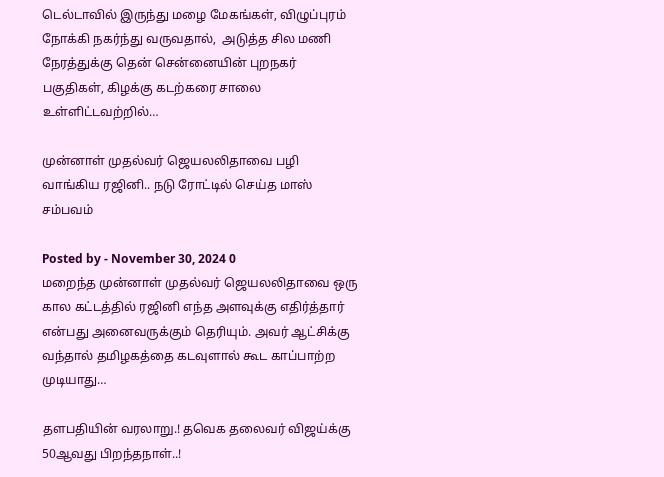டெல்டாவில் இருந்து மழை மேகங்கள், விழுப்புரம் நோக்கி நகர்ந்து வருவதால்,  அடுத்த சில மணி நேரத்துக்கு தென் சென்னையின் புறநகர் பகுதிகள், கிழக்கு கடற்கரை சாலை உள்ளிட்டவற்றில்…

முன்னாள் முதல்வர் ஜெயலலிதாவை பழி வாங்கிய ரஜினி.. நடு ரோட்டில் செய்த மாஸ் சம்பவம்

Posted by - November 30, 2024 0
மறைந்த முன்னாள் முதல்வர் ஜெயலலிதாவை ஒரு கால கட்டத்தில் ரஜினி எந்த அளவுக்கு எதிர்த்தார் என்பது அனைவருக்கும் தெரியும். அவர் ஆட்சிக்கு வந்தால் தமிழகத்தை கடவுளால் கூட காப்பாற்ற முடியாது…

தளபதியின் வரலாறு.! தவெக தலைவர் விஜய்க்கு 50ஆவது பிறந்தநாள்..!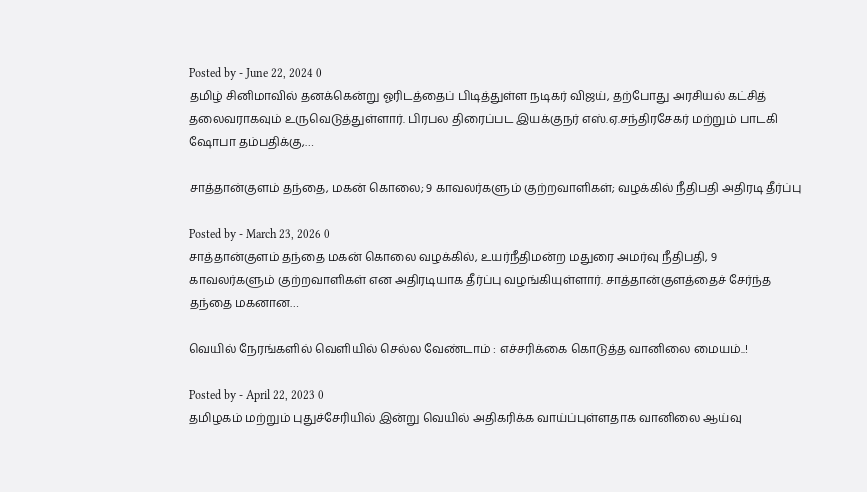Posted by - June 22, 2024 0
தமிழ் சினிமாவில் தனக்கென்று ஓரிடத்தைப் பிடித்துள்ள நடிகர் விஜய், தற்போது அரசியல் கட்சித் தலைவராகவும் உருவெடுத்துள்ளார். பிரபல திரைப்பட இயக்குநர் எஸ்.ஏ.சந்திரசேகர் மற்றும் பாடகி ஷோபா தம்பதிக்கு,…

சாத்தான்குளம் தந்தை, மகன் கொலை; 9 காவலர்களும் குற்றவாளிகள்; வழக்கில் நீதிபதி அதிரடி தீர்ப்பு

Posted by - March 23, 2026 0
சாத்தான்குளம் தந்தை மகன் கொலை வழக்கில், உயர்நீதிமன்ற மதுரை அமர்வு நீதிபதி, 9 காவலர்களும் குற்றவாளிகள் என அதிரடியாக தீர்ப்பு வழங்கியுள்ளார். சாத்தான்குளத்தைச் சேர்ந்த தந்தை மகனான…

வெயில் நேரங்களில் வெளியில் செல்ல வேண்டாம் : எச்சரிக்கை கொடுத்த வானிலை மையம்..!

Posted by - April 22, 2023 0
தமிழகம் மற்றும் புதுச்சேரியில் இன்று வெயில் அதிகரிக்க வாய்ப்புள்ளதாக வானிலை ஆய்வு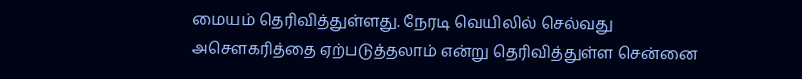மையம் தெரிவித்துள்ளது. நேரடி வெயிலில் செல்வது அசௌகரித்தை ஏற்படுத்தலாம் என்று தெரிவித்துள்ள சென்னை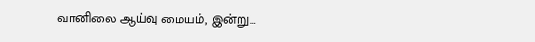வானிலை ஆய்வு மையம், இன்று…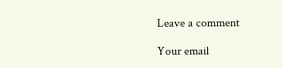Leave a comment

Your email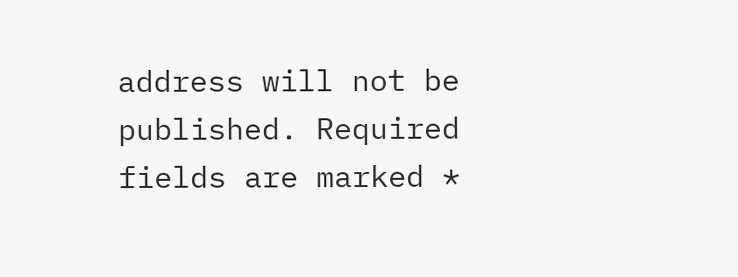address will not be published. Required fields are marked *